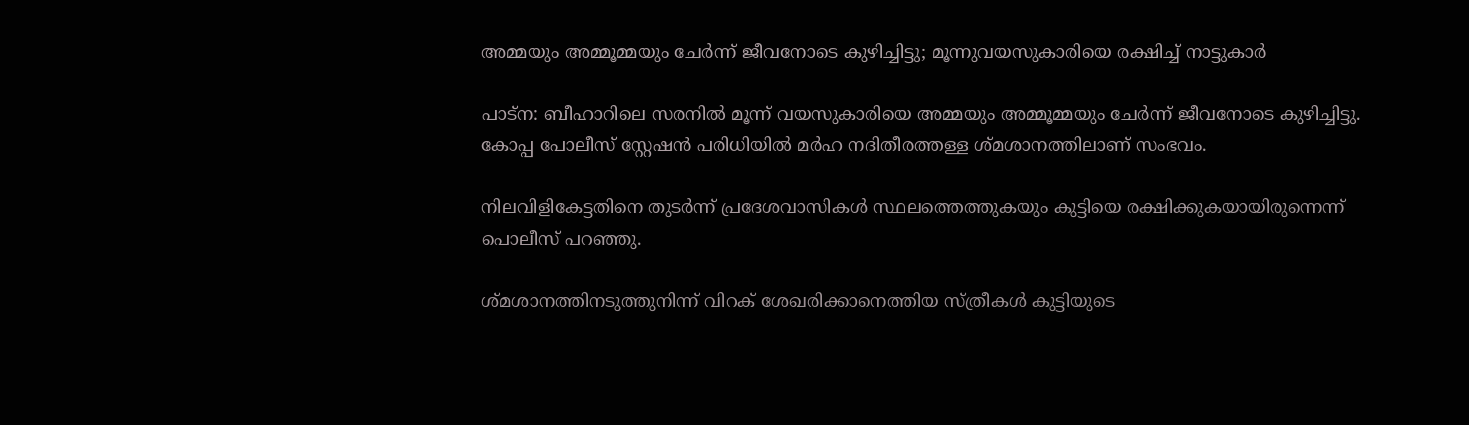അമ്മയും അമ്മൂമ്മയും ചേര്‍ന്ന് ജീവനോടെ കുഴിച്ചിട്ടു; മൂന്നുവയസുകാരിയെ രക്ഷിച്ച്‌ നാട്ടുകാര്‍

പാട്ന: ബീഹാറിലെ സരനില്‍ മൂന്ന് വയസുകാരിയെ അമ്മയും അമ്മൂമ്മയും ചേര്‍ന്ന് ജീവനോടെ കുഴിച്ചിട്ടു. കോപ്പ പോലീസ് സ്റ്റേഷന്‍ പരിധിയില്‍ മര്‍ഹ നദിതീരത്തള്ള ശ്മശാനത്തിലാണ് സംഭവം.

നിലവിളികേട്ടതിനെ തുടര്‍ന്ന് പ്രദേശവാസികള്‍ സ്ഥലത്തെത്തുകയും കുട്ടിയെ രക്ഷിക്കുകയായിരുന്നെന്ന് പൊലീസ് പറഞ്ഞു.

ശ്മശാനത്തിനടുത്തുനിന്ന് വിറക് ശേഖരിക്കാനെത്തിയ സ്ത്രീകള്‍ കുട്ടിയുടെ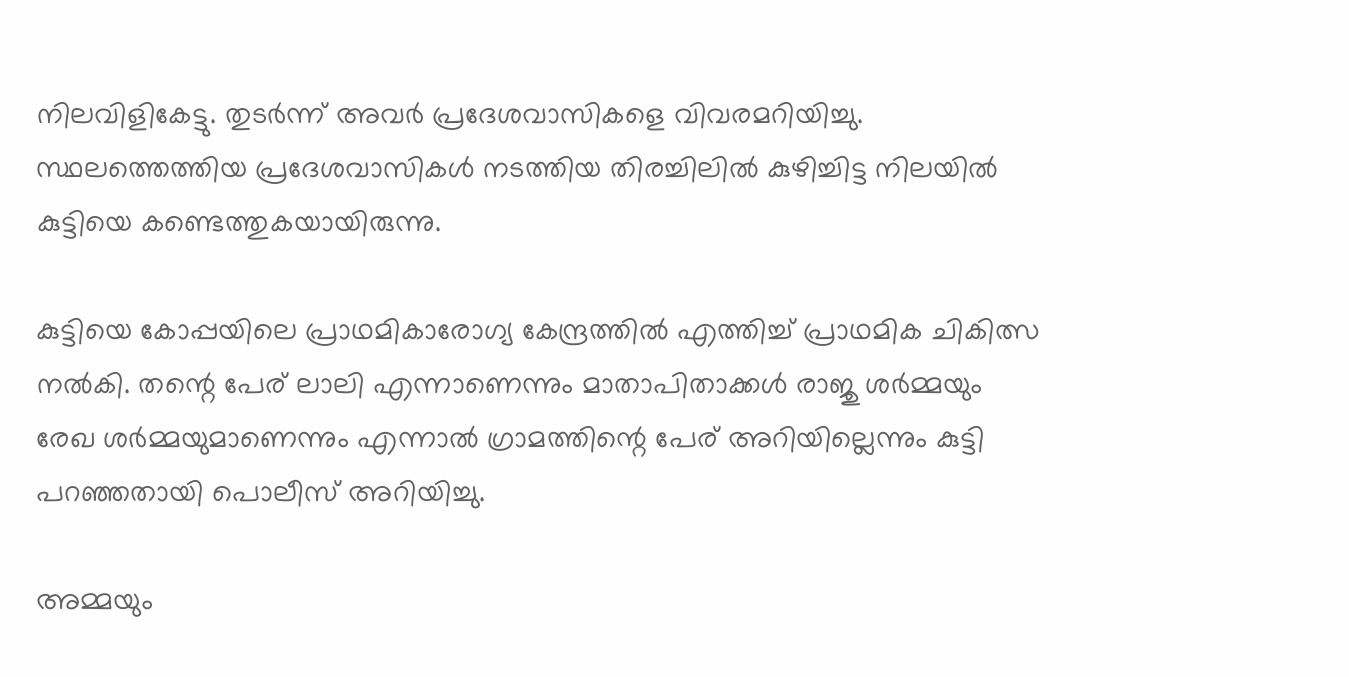നിലവിളികേട്ടു. തുടര്‍ന്ന് അവര്‍ പ്രദേശവാസികളെ വിവരമറിയിച്ചു. സ്ഥലത്തെത്തിയ പ്രദേശവാസികള്‍ നടത്തിയ തിരച്ചിലില്‍ കുഴിച്ചിട്ട നിലയില്‍ കുട്ടിയെ കണ്ടെത്തുകയായിരുന്നു.

കുട്ടിയെ കോപ്പയിലെ പ്രാഥമികാരോഗ്യ കേന്ദ്രത്തില്‍ എത്തിച്ച്‌ പ്രാഥമിക ചികിത്സ നല്‍കി. തന്റെ പേര് ലാലി എന്നാണെന്നും മാതാപിതാക്കള്‍ രാജു ശര്‍മ്മയും രേഖ ശര്‍മ്മയുമാണെന്നും എന്നാല്‍ ഗ്രാമത്തിന്റെ പേര് അറിയില്ലെന്നും കുട്ടി പറഞ്ഞതായി പൊലീസ് അറിയിച്ചു.

അമ്മയും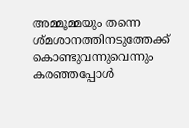അമ്മൂമ്മയും തന്നെ ശ്മശാനത്തിനടുത്തേക്ക് കൊണ്ടുവന്നുവെന്നും കരഞ്ഞപ്പോള്‍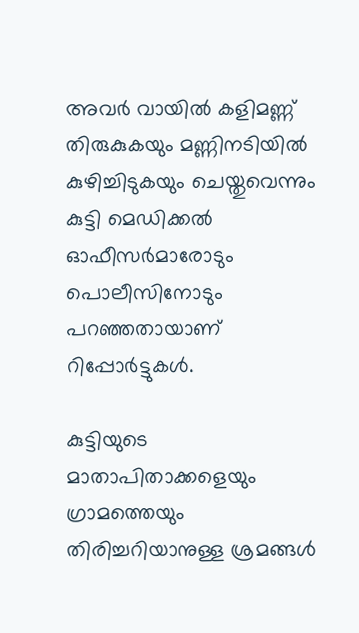അവര്‍ വായില്‍ കളിമണ്ണ് തിരുകുകയും മണ്ണിനടിയില്‍ കുഴിച്ചിടുകയും ചെയ്തുവെന്നും കുട്ടി മെഡിക്കല്‍ ഓഫീസര്‍മാരോടും പൊലീസിനോടും പറഞ്ഞതായാണ് റിപ്പോര്‍ട്ടുകള്‍.

കുട്ടിയുടെ മാതാപിതാക്കളെയും ഗ്രാമത്തെയും തിരിച്ചറിയാനുള്ള ശ്രമങ്ങള്‍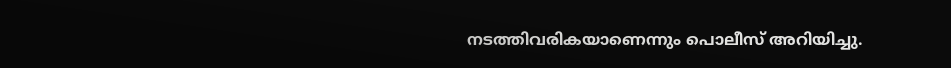നടത്തിവരികയാണെന്നും പൊലീസ് അറിയിച്ചു.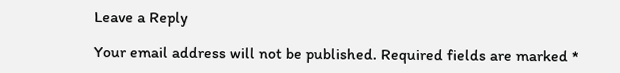Leave a Reply

Your email address will not be published. Required fields are marked *